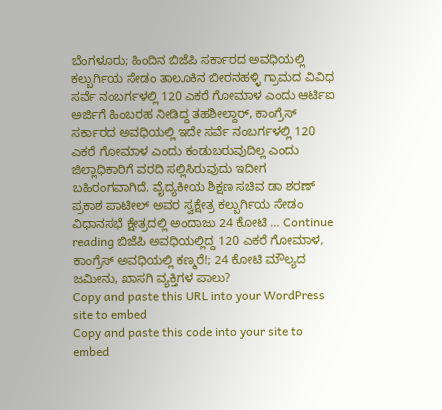ಬೆಂಗಳೂರು; ಹಿಂದಿನ ಬಿಜೆಪಿ ಸರ್ಕಾರದ ಅವಧಿಯಲ್ಲಿ ಕಲ್ಬುರ್ಗಿಯ ಸೇಡಂ ತಾಲೂಕಿನ ಬೀರನಹಳ್ಳಿ ಗ್ರಾಮದ ವಿವಿಧ ಸರ್ವೆ ನಂಬರ್ಗಳಲ್ಲಿ 120 ಎಕರೆ ಗೋಮಾಳ ಎಂದು ಆರ್ಟಿಐ ಅರ್ಜಿಗೆ ಹಿಂಬರಹ ನೀಡಿದ್ದ ತಹಶೀಲ್ದಾರ್, ಕಾಂಗ್ರೆಸ್ ಸರ್ಕಾರದ ಅವಧಿಯಲ್ಲಿ ಇದೇ ಸರ್ವೆ ನಂಬರ್ಗಳಲ್ಲಿ 120 ಎಕರೆ ಗೋಮಾಳ ಎಂದು ಕಂಡುಬರುವುದಿಲ್ಲ ಎಂದು ಜಿಲ್ಲಾಧಿಕಾರಿಗೆ ವರದಿ ಸಲ್ಲಿಸಿರುವುದು ಇದೀಗ ಬಹಿರಂಗವಾಗಿದೆ. ವೈದ್ಯಕೀಯ ಶಿಕ್ಷಣ ಸಚಿವ ಡಾ ಶರಣ್ ಪ್ರಕಾಶ ಪಾಟೀಲ್ ಅವರ ಸ್ವಕ್ಷೇತ್ರ ಕಲ್ಬುರ್ಗಿಯ ಸೇಡಂ ವಿಧಾನಸಭೆ ಕ್ಷೇತ್ರದಲ್ಲಿ ಅಂದಾಜು 24 ಕೋಟಿ … Continue reading ಬಿಜೆಪಿ ಅವಧಿಯಲ್ಲಿದ್ದ 120 ಎಕರೆ ಗೋಮಾಳ, ಕಾಂಗ್ರೆಸ್ ಅವಧಿಯಲ್ಲಿ ಕಣ್ಮರೆ!; 24 ಕೋಟಿ ಮೌಲ್ಯದ ಜಮೀನು, ಖಾಸಗಿ ವ್ಯಕ್ತಿಗಳ ಪಾಲು?
Copy and paste this URL into your WordPress site to embed
Copy and paste this code into your site to embed